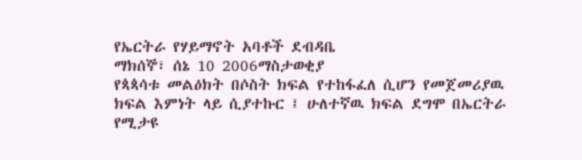የኤርትራ የሃይማኖት አባቶች ደብዳቤ
ማክሰኞ፣ ሰኔ 10 2006ማስታወቂያ
የጳጳሳቱ መልዕክት በሶስት ክፍል የተከፋፈለ ሲሆን የመጀመሪያዉ ክፍል እምነት ላይ ሲያተኩር ፤ ሁለተኛዉ ክፍል ደግሞ በኤርትራ የሚታዩ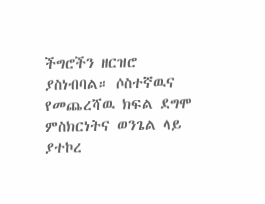ችግሮችን ዘርዝሮ ያስነብባል። ሶስተኛዉና የመጨረሻዉ ክፍል ደግሞ ምስክርነትና ወንጌል ላይ ያተኮረ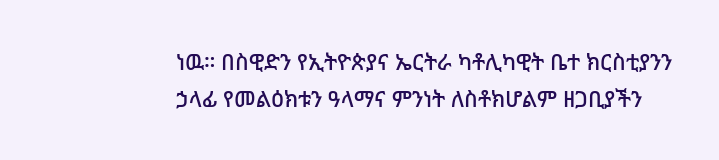ነዉ። በስዊድን የኢትዮጵያና ኤርትራ ካቶሊካዊት ቤተ ክርስቲያንን ኃላፊ የመልዕክቱን ዓላማና ምንነት ለስቶክሆልም ዘጋቢያችን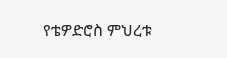የቴዎድሮስ ምህረቱ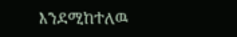እንደሚከተለዉ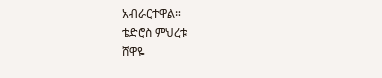አብራርተዋል።
ቴድሮስ ምህረቱ
ሸዋዬ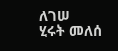ለገሠ
ሂሩት መለሰ